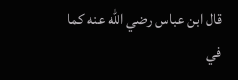قال ابن عباس رضي الله عنه كما في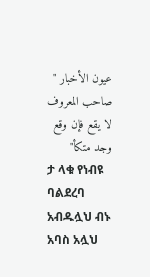عيون الأخبار " صاحب المعروف لا يقع فإن وقع وجد متكأ"
ታ ላቁ የነብዩ ባልደረባ አብዱሏህ ብኑ አባስ አሏህ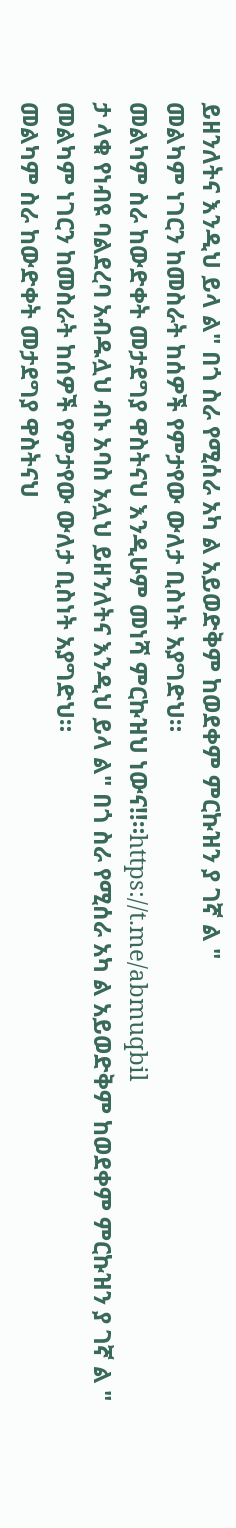ይዘንለትና እንዲህ ይላ ል" በጎ ስራ የሚሰራ አካ ል አይወድቅም ከወደቀም ምርኩዝን ያ ገኛ ል "
መልካም ነገርን ከመስራት ከሰዎች የምታየው ውለታ ቢስነት አያግድህ።
መልካም ስራ ከውድቀት መታደግያ ዋስትናህ እንዲሁም መነሻ ምርኩዝህ ነውና‼።https://t.me/abmuqbil
ታ ላቁ የነብዩ ባልደረባ አብዱሏህ ብኑ አባስ አሏህ ይዘንለትና እንዲህ ይላ ል" በጎ ስራ የሚሰራ አካ ል አይወድቅም ከወደቀም ምርኩዝን ያ ገኛ ል "
መልካም ነገርን ከመስራት ከሰዎች የምታየው ውለታ ቢስነት አያግድህ።
መልካም ስራ ከውድቀት መታደግያ ዋስትናህ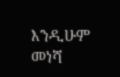እንዲሁም መነሻ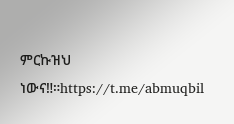ምርኩዝህ ነውና‼።https://t.me/abmuqbil